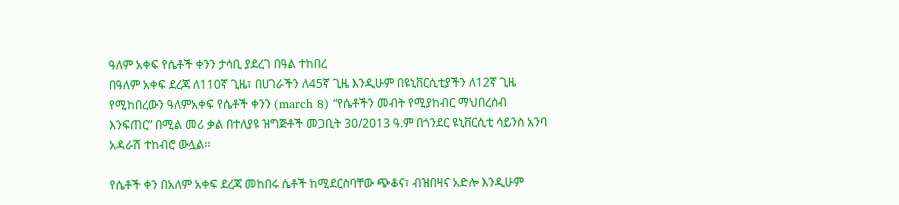ዓለም አቀፍ የሴቶች ቀንን ታሳቢ ያደረገ በዓል ተከበረ
በዓለም አቀፍ ደረጃ ለ110ኛ ጊዜ፣ በሀገራችን ለ45ኛ ጊዜ እንዲሁም በዩኒቨርሲቲያችን ለ12ኛ ጊዜ የሚከበረውን ዓለምአቀፍ የሴቶች ቀንን (march 8) “የሴቶችን መብት የሚያከብር ማህበረሰብ እንፍጠር” በሚል መሪ ቃል በተለያዩ ዝግጅቶች መጋቢት 30/2013 ዓ.ም በጎንደር ዩኒቨርሲቲ ሳይንስ አንባ አዳራሽ ተከብሮ ውሏል፡፡

የሴቶች ቀን በአለም አቀፍ ደረጃ መከበሩ ሴቶች ከሚደርስባቸው ጭቆና፣ ብዝበዛና አድሎ እንዲሁም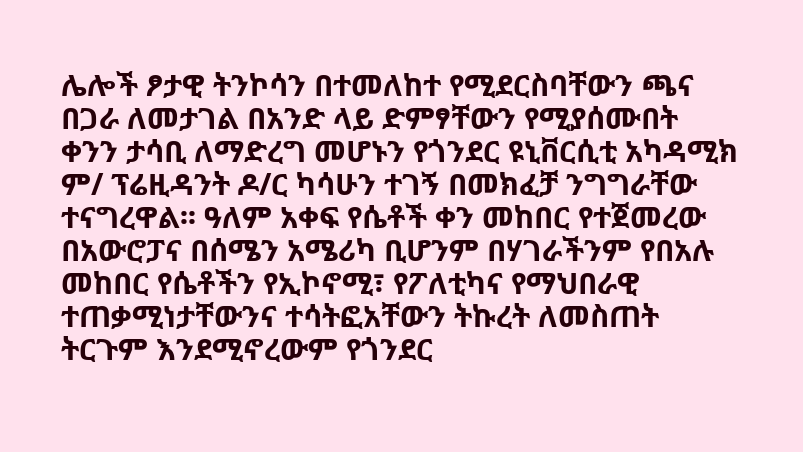ሌሎች ፆታዊ ትንኮሳን በተመለከተ የሚደርስባቸውን ጫና በጋራ ለመታገል በአንድ ላይ ድምፃቸውን የሚያሰሙበት ቀንን ታሳቢ ለማድረግ መሆኑን የጎንደር ዩኒቨርሲቲ አካዳሚክ ም/ ፕሬዚዳንት ዶ/ር ካሳሁን ተገኝ በመክፈቻ ንግግራቸው ተናግረዋል፡፡ ዓለም አቀፍ የሴቶች ቀን መከበር የተጀመረው በአውሮፓና በሰሜን አሜሪካ ቢሆንም በሃገራችንም የበአሉ መከበር የሴቶችን የኢኮኖሚ፣ የፖለቲካና የማህበራዊ ተጠቃሚነታቸውንና ተሳትፎአቸውን ትኩረት ለመስጠት ትርጉም እንደሚኖረውም የጎንደር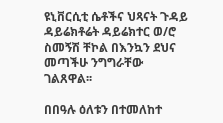ዩኒቨርሲቲ ሴቶችና ህጻናት ጉዳይ ዳይሬክቶሬት ዳይሬክተር ወ/ሮ ስመኝሽ ቸኮል በእንኳን ደህና መጣችሁ ንግግራቸው ገልጸዋል፡፡

በበዓሉ ዕለቱን በተመለከተ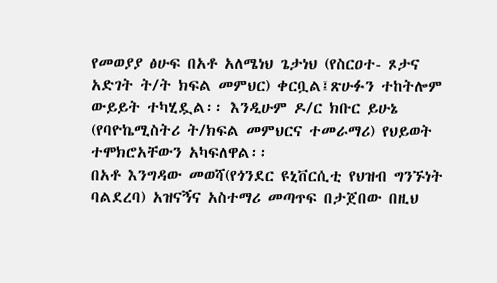የመወያያ ፅሁፍ በአቶ አለሜነህ ጌታነህ (የስርዐተ- ጾታና አድገት ት/ት ክፍል መምህር) ቀርቧል፤ጽሁፉን ተከትሎም ውይይት ተካሂዷል፡፡ እንዲሁም ዶ/ር ክቡር ይሁኔ (የባዮኬሚስትሪ ት/ክፍል መምህርና ተመራማሪ) የህይወት ተሞክሮአቸውን አካፍለዋል፡፡
በአቶ እንግዳው መወሻ(የጎንደር ዩኒቨርሲቲ የህዝብ ግንኙነት ባልደረባ) አዝናኝና አስተማሪ መጣጥፍ በታጀበው በዚህ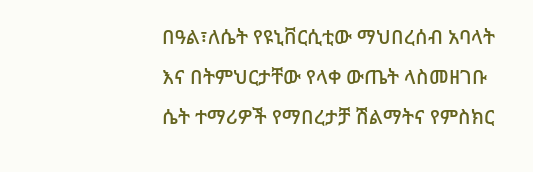በዓል፣ለሴት የዩኒቨርሲቲው ማህበረሰብ አባላት እና በትምህርታቸው የላቀ ውጤት ላስመዘገቡ ሴት ተማሪዎች የማበረታቻ ሽልማትና የምስክር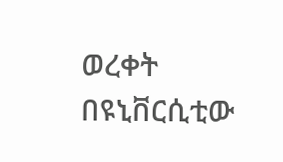ወረቀት በዩኒቨርሲቲው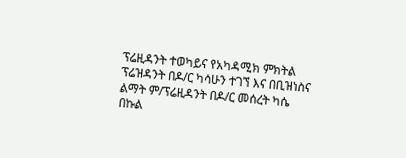ፕሬዚዳንት ተወካይና የአካዳሚክ ምክትል ፕሬዝዳንት በዶ/ር ካሳሁን ተገኘ እና በቢዝነስና ልማት ም/ፕሬዚዳንት በዶ/ር መሰረት ካሴ በኩል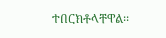ተበርክቶላቸዋል፡፡